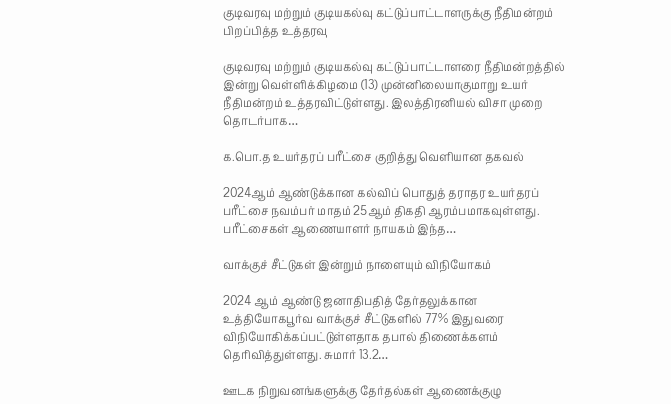குடிவரவு மற்றும் குடியகல்வு கட்டுப்பாட்டாளருக்கு நீதிமன்றம் பிறப்பித்த உத்தரவு

குடிவரவு மற்றும் குடியகல்வு கட்டுப்பாட்டாளரை நீதிமன்றத்தில் இன்று வெள்ளிக்கிழமை (13) முன்னிலையாகுமாறு உயர் நீதிமன்றம் உத்தரவிட்டுள்ளது. இலத்திரனியல் விசா முறை தொடர்பாக…

க.பொ.த உயர்தரப் பரீட்சை குறித்து வெளியான தகவல்

2024ஆம் ஆண்டுக்கான கல்விப் பொதுத் தராதர உயர்தரப் பரீட்சை நவம்பர் மாதம் 25ஆம் திகதி ஆரம்பமாகவுள்ளது. பரீட்சைகள் ஆணையாளர் நாயகம் இந்த…

வாக்குச் சீட்டுகள் இன்றும் நாளையும் விநியோகம்

2024 ஆம் ஆண்டு ஜனாதிபதித் தேர்தலுக்கான உத்தியோகபூர்வ வாக்குச் சீட்டுகளில் 77% இதுவரை விநியோகிக்கப்பட்டுள்ளதாக தபால் திணைக்களம் தெரிவித்துள்ளது. சுமார் 13.2…

ஊடக நிறுவனங்களுக்கு தேர்தல்கள் ஆணைக்குழு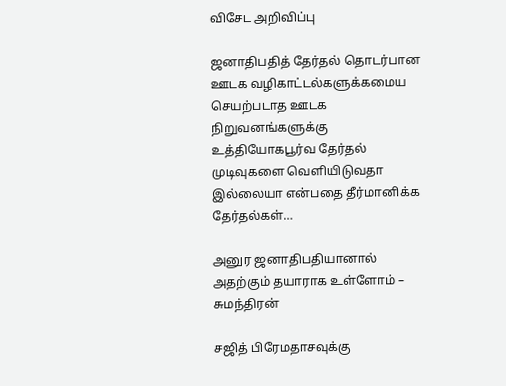விசேட அறிவிப்பு

ஜனாதிபதித் தேர்தல் தொடர்பான ஊடக வழிகாட்டல்களுக்கமைய செயற்படாத ஊடக நிறுவனங்களுக்கு உத்தியோகபூர்வ தேர்தல் முடிவுகளை வெளியிடுவதா இல்லையா என்பதை தீர்மானிக்க தேர்தல்கள்…

அனுர ஜனாதிபதியானால் அதற்கும் தயாராக உள்ளோம் – சுமந்திரன்

சஜித் பிரேமதாசவுக்கு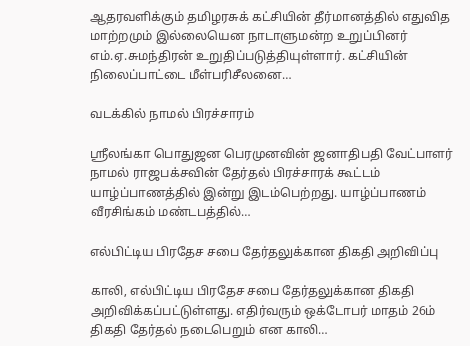ஆதரவளிக்கும் தமிழரசுக் கட்சியின் தீர்மானத்தில் எதுவித மாற்றமும் இல்லையென நாடாளுமன்ற உறுப்பினர் எம்.ஏ.சுமந்திரன் உறுதிப்படுத்தியுள்ளார். கட்சியின் நிலைப்பாட்டை மீள்பரிசீலனை…

வடக்கில் நாமல் பிரச்சாரம்

ஸ்ரீலங்கா பொதுஜன பெரமுனவின் ஜனாதிபதி வேட்பாளர் நாமல் ராஜபக்சவின் தேர்தல் பிரச்சாரக் கூட்டம் யாழ்ப்பாணத்தில் இன்று இடம்பெற்றது. யாழ்ப்பாணம் வீரசிங்கம் மண்டபத்தில்…

எல்பிட்டிய பிரதேச சபை தேர்தலுக்கான திகதி அறிவிப்பு

காலி, எல்பிட்டிய பிரதேச சபை தேர்தலுக்கான திகதி அறிவிக்கப்பட்டுள்ளது. எதிர்வரும் ஒக்டோபர் மாதம் 26ம் திகதி தேர்தல் நடைபெறும் என காலி…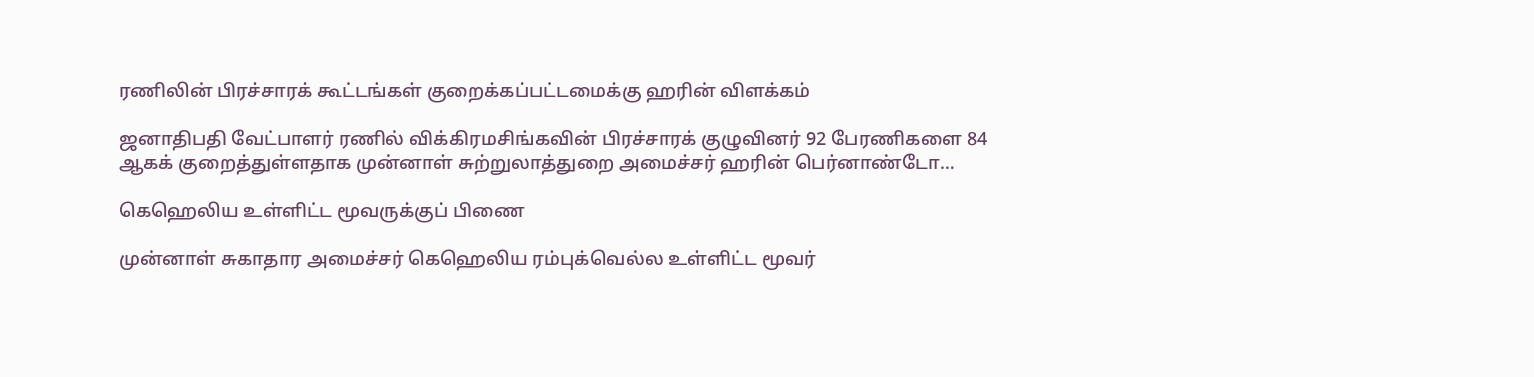ரணிலின் பிரச்சாரக் கூட்டங்கள் குறைக்கப்பட்டமைக்கு ஹரின் விளக்கம்

ஜனாதிபதி வேட்பாளர் ரணில் விக்கிரமசிங்கவின் பிரச்சாரக் குழுவினர் 92 பேரணிகளை 84 ஆகக் குறைத்துள்ளதாக முன்னாள் சுற்றுலாத்துறை அமைச்சர் ஹரின் பெர்னாண்டோ…

கெஹெலிய உள்ளிட்ட மூவருக்குப் பிணை

முன்னாள் சுகாதார அமைச்சர் கெஹெலிய ரம்புக்வெல்ல உள்ளிட்ட மூவர்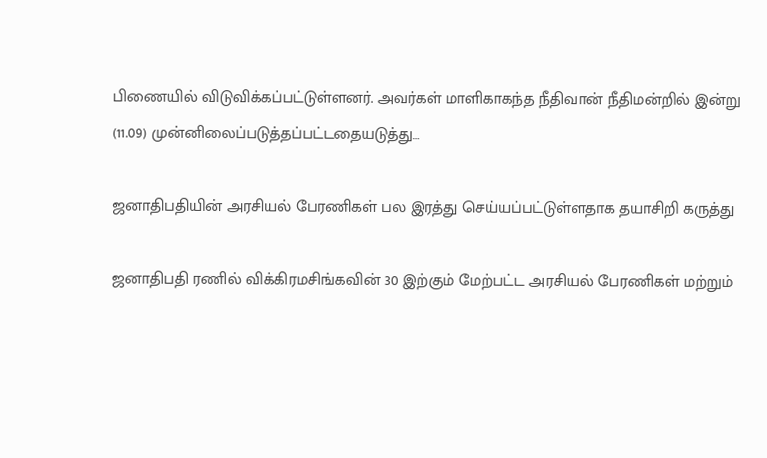பிணையில் விடுவிக்கப்பட்டுள்ளனர். அவர்கள் மாளிகாகந்த நீதிவான் நீதிமன்றில் இன்று (11.09) முன்னிலைப்படுத்தப்பட்டதையடுத்து…

ஜனாதிபதியின் அரசியல் பேரணிகள் பல இரத்து செய்யப்பட்டுள்ளதாக தயாசிறி கருத்து

ஜனாதிபதி ரணில் விக்கிரமசிங்கவின் 30 இற்கும் மேற்பட்ட அரசியல் பேரணிகள் மற்றும்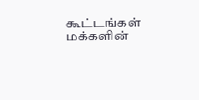கூட்டங்கள் மக்களின்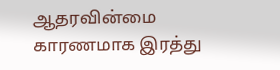ஆதரவின்மை காரணமாக இரத்து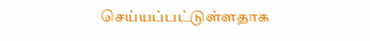செய்யப்பட்டுள்ளதாக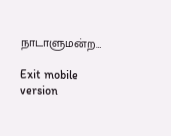நாடாளுமன்ற…

Exit mobile version